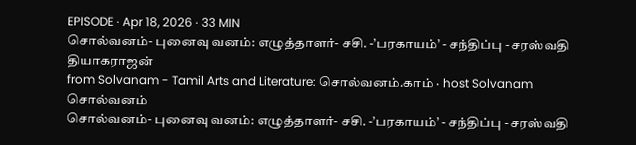EPISODE · Apr 18, 2026 · 33 MIN
சொல்வனம்- புனைவு வனம்: எழுத்தாளர்- சசி. -’பரகாயம்’ - சந்திப்பு - சரஸ்வதி தியாகராஜன்
from Solvanam - Tamil Arts and Literature: சொல்வனம்.காம் · host Solvanam சொல்வனம்
சொல்வனம்- புனைவு வனம்: எழுத்தாளர்- சசி. -’பரகாயம்’ - சந்திப்பு - சரஸ்வதி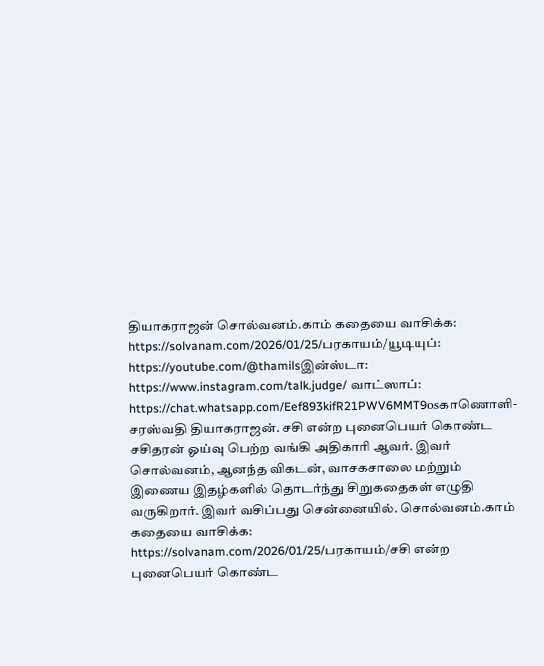தியாகராஜன் சொல்வனம்.காம் கதையை வாசிக்க: https://solvanam.com/2026/01/25/பரகாயம்/யூடியுப்: https://youtube.com/@thamilsஇன்ஸ்டா: https://www.instagram.com/talk.judge/ வாட்ஸாப்: https://chat.whatsapp.com/Eef893kifR21PWV6MMT9osகாணொளி- சரஸ்வதி தியாகராஜன். சசி என்ற புனைபெயர் கொண்ட சசிதரன் ஓய்வு பெற்ற வங்கி அதிகாரி ஆவர். இவர் சொல்வனம், ஆனந்த விகடன், வாசகசாலை மற்றும் இணைய இதழ்களில் தொடர்ந்து சிறுகதைகள் எழுதி வருகிறார். இவர் வசிப்பது சென்னையில். சொல்வனம்.காம் கதையை வாசிக்க: https://solvanam.com/2026/01/25/பரகாயம்/சசி என்ற புனைபெயர் கொண்ட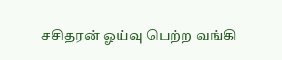சசிதரன் ஓய்வு பெற்ற வங்கி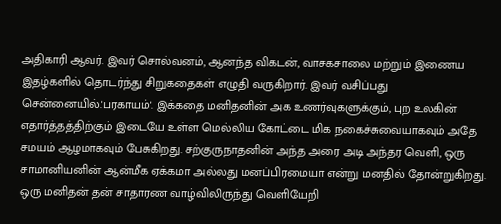அதிகாரி ஆவர். இவர் சொல்வனம், ஆனந்த விகடன், வாசகசாலை மற்றும் இணைய இதழ்களில் தொடர்ந்து சிறுகதைகள் எழுதி வருகிறார். இவர் வசிப்பது சென்னையில்.'பரகாயம்'. இக்கதை மனிதனின் அக உணர்வுகளுக்கும், புற உலகின் எதார்த்தத்திற்கும் இடையே உள்ள மெல்லிய கோட்டை மிக நகைச்சுவையாகவும் அதே சமயம் ஆழமாகவும் பேசுகிறது. சற்குருநாதனின் அந்த அரை அடி அந்தர வெளி, ஒரு சாமானியனின் ஆன்மீக ஏக்கமா அல்லது மனப்பிரமையா என்று மனதில் தோன்றுகிறது. ஒரு மனிதன் தன் சாதாரண வாழ்விலிருந்து வெளியேறி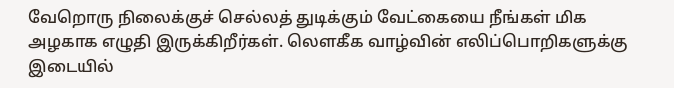வேறொரு நிலைக்குச் செல்லத் துடிக்கும் வேட்கையை நீங்கள் மிக அழகாக எழுதி இருக்கிறீர்கள். லௌகீக வாழ்வின் எலிப்பொறிகளுக்கு இடையில்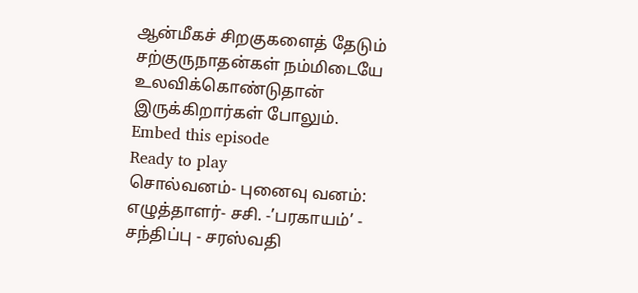ஆன்மீகச் சிறகுகளைத் தேடும் சற்குருநாதன்கள் நம்மிடையே உலவிக்கொண்டுதான் இருக்கிறார்கள் போலும்.
Embed this episode
Ready to play
சொல்வனம்- புனைவு வனம்: எழுத்தாளர்- சசி. -’பரகாயம்’ - சந்திப்பு - சரஸ்வதி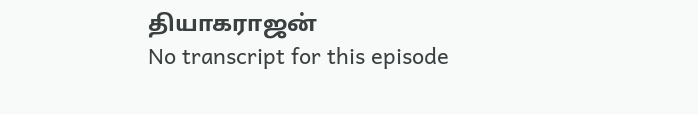தியாகராஜன்
No transcript for this episode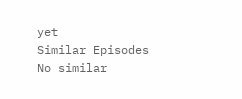yet
Similar Episodes
No similar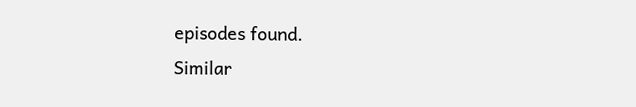episodes found.
Similar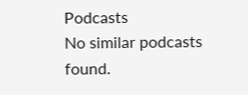Podcasts
No similar podcasts found.